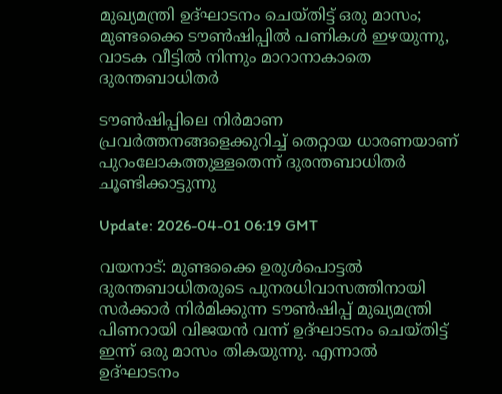മുഖ്യമന്ത്രി ഉദ്ഘാടനം ചെയ്തിട്ട് ഒരു മാസം; മുണ്ടക്കൈ ടൗൺഷിപ്പിൽ പണികൾ ഇഴയുന്നു, വാടക വീട്ടിൽ നിന്നും മാറാനാകാതെ ദുരന്തബാധിതർ

ടൗൺഷിപ്പിലെ നിർമാണ പ്രവർത്തനങ്ങളെക്കുറിച്ച് തെറ്റായ ധാരണയാണ് പുറംലോകത്തുള്ളതെന്ന് ദുരന്തബാധിതർ ചൂണ്ടിക്കാട്ടുന്നു

Update: 2026-04-01 06:19 GMT

വയനാട്: മുണ്ടക്കൈ ഉരുൾപൊട്ടൽ ദുരന്തബാധിതരുടെ പുനരധിവാസത്തിനായി സർക്കാർ നിർമിക്കുന്ന ടൗൺഷിപ്പ് മുഖ്യമന്ത്രി പിണറായി വിജയൻ വന്ന് ഉദ്ഘാടനം ചെയ്തിട്ട് ഇന്ന് ഒരു മാസം തികയുന്നു. എന്നാൽ ഉദ്ഘാടനം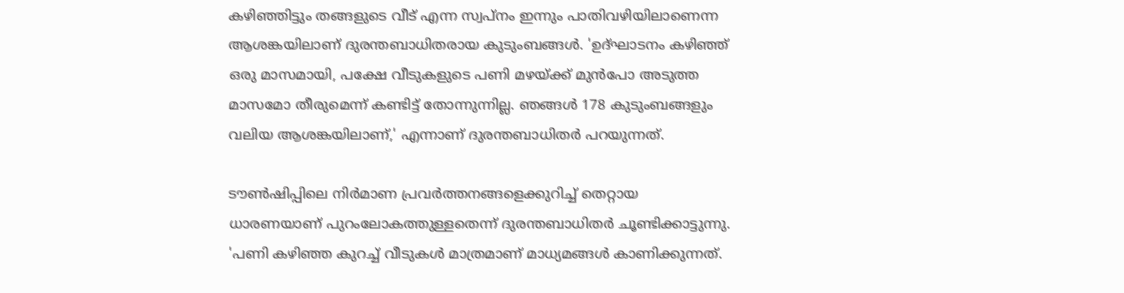കഴിഞ്ഞിട്ടും തങ്ങളുടെ വീട് എന്ന സ്വപ്നം ഇന്നും പാതിവഴിയിലാണെന്ന ആശങ്കയിലാണ് ദുരന്തബാധിതരായ കുടുംബങ്ങൾ. 'ഉദ്ഘാടനം കഴിഞ്ഞ് ഒരു മാസമായി, പക്ഷേ വീടുകളുടെ പണി മഴയ്ക്ക് മുൻപോ അടുത്ത മാസമോ തീരുമെന്ന് കണ്ടിട്ട് തോന്നുന്നില്ല. ഞങ്ങൾ 178 കുടുംബങ്ങളും വലിയ ആശങ്കയിലാണ്,' എന്നാണ് ദുരന്തബാധിതർ പറയുന്നത്.

ടൗൺഷിപ്പിലെ നിർമാണ പ്രവർത്തനങ്ങളെക്കുറിച്ച് തെറ്റായ ധാരണയാണ് പുറംലോകത്തുള്ളതെന്ന് ദുരന്തബാധിതർ ചൂണ്ടിക്കാട്ടുന്നു. 'പണി കഴിഞ്ഞ കുറച്ച് വീടുകൾ മാത്രമാണ് മാധ്യമങ്ങൾ കാണിക്കുന്നത്.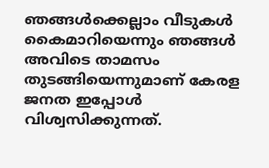ഞങ്ങൾക്കെല്ലാം വീടുകൾ കൈമാറിയെന്നും ഞങ്ങൾ അവിടെ താമസം തുടങ്ങിയെന്നുമാണ് കേരള ജനത ഇപ്പോൾ വിശ്വസിക്കുന്നത്.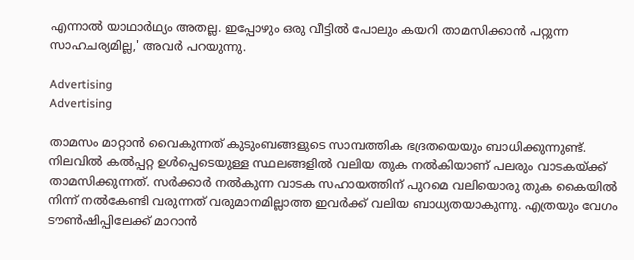എന്നാൽ യാഥാർഥ്യം അതല്ല. ഇപ്പോഴും ഒരു വീട്ടിൽ പോലും കയറി താമസിക്കാൻ പറ്റുന്ന സാഹചര്യമില്ല,' അവർ പറയുന്നു.

Advertising
Advertising

താമസം മാറ്റാൻ വൈകുന്നത് കുടുംബങ്ങളുടെ സാമ്പത്തിക ഭദ്രതയെയും ബാധിക്കുന്നുണ്ട്. നിലവിൽ കൽപ്പറ്റ ഉൾപ്പെടെയുള്ള സ്ഥലങ്ങളിൽ വലിയ തുക നൽകിയാണ് പലരും വാടകയ്ക്ക് താമസിക്കുന്നത്. സർക്കാർ നൽകുന്ന വാടക സഹായത്തിന് പുറമെ വലിയൊരു തുക കൈയിൽ നിന്ന് നൽകേണ്ടി വരുന്നത് വരുമാനമില്ലാത്ത ഇവർക്ക് വലിയ ബാധ്യതയാകുന്നു. എത്രയും വേഗം ടൗൺഷിപ്പിലേക്ക് മാറാൻ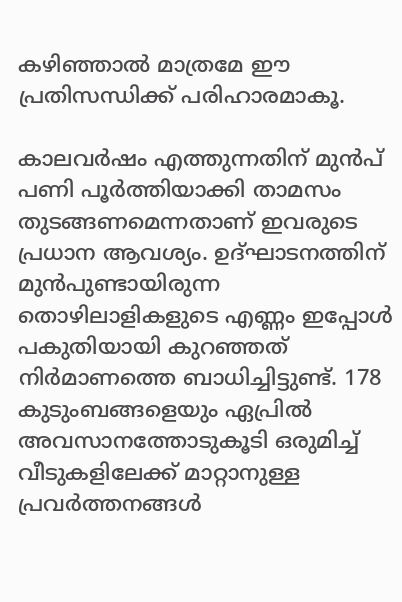കഴിഞ്ഞാൽ മാത്രമേ ഈ പ്രതിസന്ധിക്ക് പരിഹാരമാകൂ.

കാലവർഷം എത്തുന്നതിന് മുൻപ് പണി പൂർത്തിയാക്കി താമസം തുടങ്ങണമെന്നതാണ് ഇവരുടെ പ്രധാന ആവശ്യം. ഉദ്ഘാടനത്തിന് മുൻപുണ്ടായിരുന്ന തൊഴിലാളികളുടെ എണ്ണം ഇപ്പോൾ പകുതിയായി കുറഞ്ഞത് നിർമാണത്തെ ബാധിച്ചിട്ടുണ്ട്. 178 കുടുംബങ്ങളെയും ഏപ്രിൽ അവസാനത്തോടുകൂടി ഒരുമിച്ച് വീടുകളിലേക്ക് മാറ്റാനുള്ള പ്രവർത്തനങ്ങൾ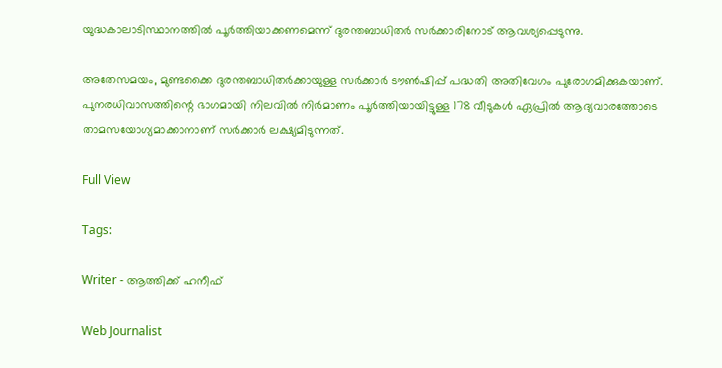യുദ്ധകാലാടിസ്ഥാനത്തിൽ പൂർത്തിയാക്കണമെന്ന് ദുരന്തബാധിതർ സർക്കാരിനോട് ആവശ്യപ്പെടുന്നു.

അതേസമയം, മുണ്ടക്കൈ ദുരന്തബാധിതർക്കായുള്ള സർക്കാർ ടൗൺഷിപ്പ് പദ്ധതി അതിവേഗം പുരോഗമിക്കുകയാണ്. പുനരധിവാസത്തിന്റെ ഭാഗമായി നിലവിൽ നിർമാണം പൂർത്തിയായിട്ടുള്ള 178 വീടുകൾ ഏപ്രിൽ ആദ്യവാരത്തോടെ താമസയോഗ്യമാക്കാനാണ് സർക്കാർ ലക്ഷ്യമിടുന്നത്.

Full View

Tags:

Writer - ആത്തിക്ക് ഹനീഫ്

Web Journalist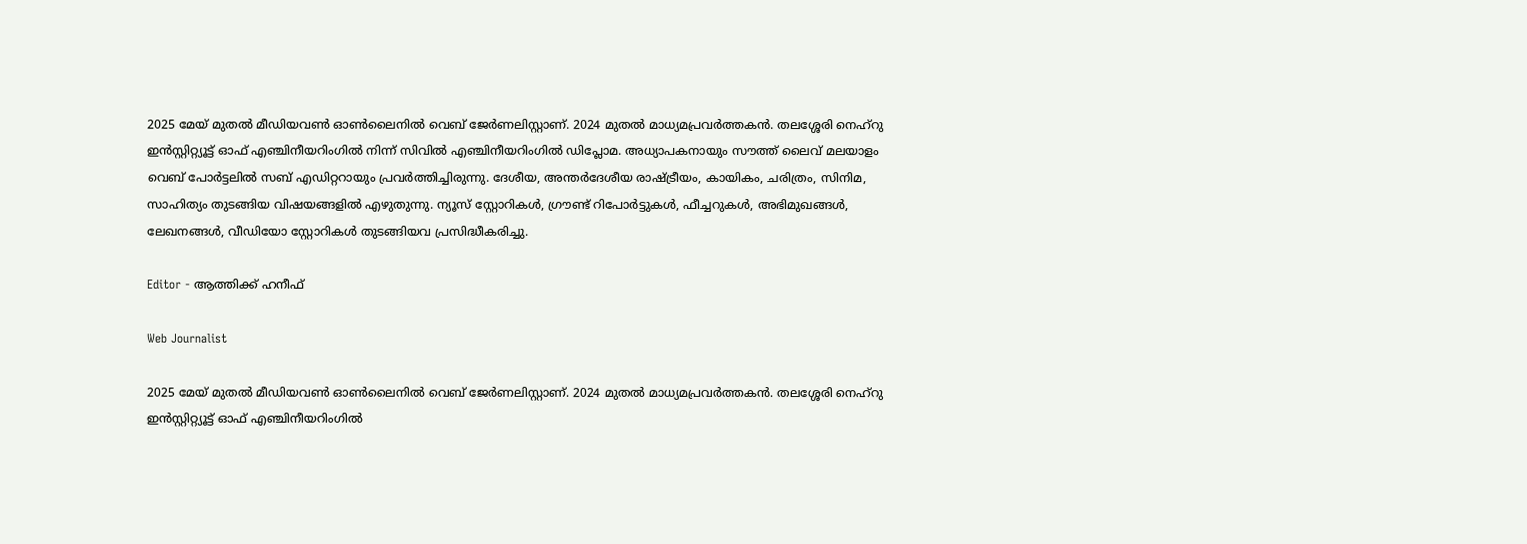2025 മേയ് മുതൽ മീഡിയവൺ ഓൺലൈനിൽ വെബ് ജേർണലിസ്റ്റാണ്. 2024 മുതൽ മാധ്യമപ്രവർത്തകൻ. തലശ്ശേരി നെഹ്‌റു ഇൻസ്റ്റിറ്റ്യൂട്ട് ഓഫ് എഞ്ചിനീയറിംഗിൽ നിന്ന് സിവിൽ എഞ്ചിനീയറിംഗിൽ ഡിപ്ലോമ. അധ്യാപകനായും സൗത്ത് ലൈവ് മലയാളം വെബ് പോർട്ടലിൽ സബ് എഡിറ്ററായും പ്രവർത്തിച്ചിരുന്നു. ദേശീയ, അന്തർദേശീയ രാഷ്ട്രീയം, കായികം, ചരിത്രം, സിനിമ, സാഹിത്യം തുടങ്ങിയ വിഷയങ്ങളിൽ എഴുതുന്നു. ന്യൂസ് സ്റ്റോറികൾ, ഗ്രൗണ്ട് റിപോർട്ടുകൾ, ഫീച്ചറുകൾ, അഭിമുഖങ്ങൾ, ലേഖനങ്ങൾ, വീഡിയോ സ്റ്റോറികൾ തുടങ്ങിയവ പ്രസിദ്ധീകരിച്ചു.

Editor - ആത്തിക്ക് ഹനീഫ്

Web Journalist

2025 മേയ് മുതൽ മീഡിയവൺ ഓൺലൈനിൽ വെബ് ജേർണലിസ്റ്റാണ്. 2024 മുതൽ മാധ്യമപ്രവർത്തകൻ. തലശ്ശേരി നെഹ്‌റു ഇൻസ്റ്റിറ്റ്യൂട്ട് ഓഫ് എഞ്ചിനീയറിംഗിൽ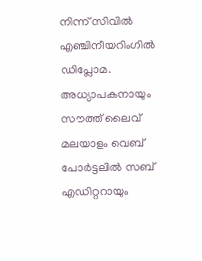നിന്ന് സിവിൽ എഞ്ചിനീയറിംഗിൽ ഡിപ്ലോമ. അധ്യാപകനായും സൗത്ത് ലൈവ് മലയാളം വെബ് പോർട്ടലിൽ സബ് എഡിറ്ററായും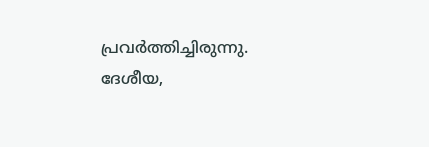പ്രവർത്തിച്ചിരുന്നു. ദേശീയ,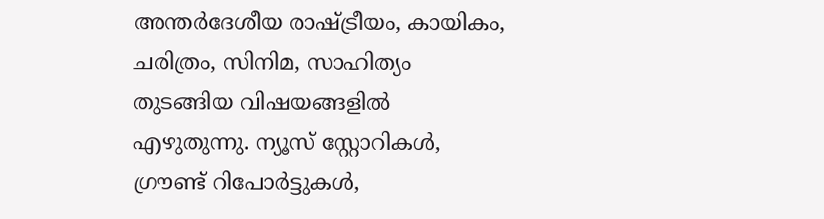അന്തർദേശീയ രാഷ്ട്രീയം, കായികം, ചരിത്രം, സിനിമ, സാഹിത്യം തുടങ്ങിയ വിഷയങ്ങളിൽ എഴുതുന്നു. ന്യൂസ് സ്റ്റോറികൾ, ഗ്രൗണ്ട് റിപോർട്ടുകൾ,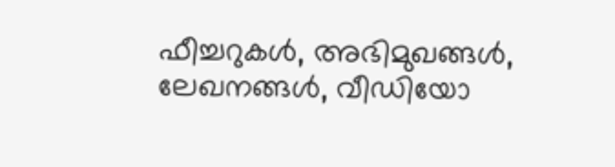ഫീച്ചറുകൾ, അഭിമുഖങ്ങൾ, ലേഖനങ്ങൾ, വീഡിയോ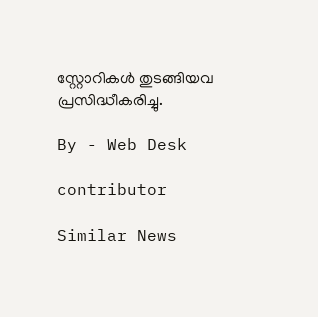സ്റ്റോറികൾ തുടങ്ങിയവ പ്രസിദ്ധീകരിച്ചു.

By - Web Desk

contributor

Similar News